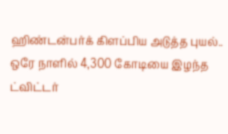ஹிண்டன்பர்க் கிளப்பிய அடுத்த புயல்.. ஒரே நாளில் 4,300 கோடியை இழந்த ட்விட்டர்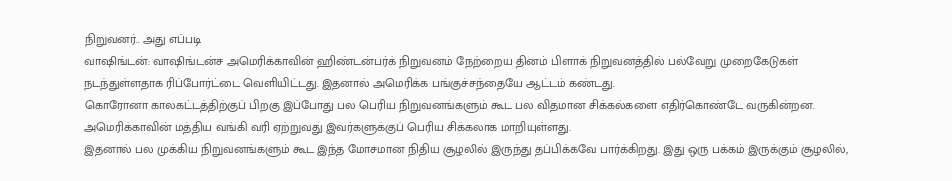நிறுவனர்.. அது எப்படி
வாஷிங்டன்: வாஷிங்டன்ச அமெரிக்காவின் ஹிண்டன்பர்க் நிறுவனம் நேற்றைய தினம் பிளாக் நிறுவனத்தில் பல்வேறு முறைகேடுகள் நடந்துள்ளதாக ரிப்போர்ட்டை வெளியிட்டது. இதனால் அமெரிக்க பங்குச்சந்தையே ஆட்டம் கண்டது.
கொரோனா காலகட்டத்திற்குப் பிறகு இப்போது பல பெரிய நிறுவனங்களும் கூட பல விதமான சிக்கல்களை எதிர்கொண்டே வருகின்றன. அமெரிக்காவின் மத்திய வங்கி வரி ஏற்றுவது இவர்களுக்குப் பெரிய சிக்கலாக மாறியுள்ளது.
இதனால் பல முக்கிய நிறுவனங்களும் கூட இந்த மோசமான நிதிய சூழலில் இருந்து தப்பிக்கவே பார்க்கிறது. இது ஒரு பக்கம் இருக்கும் சூழலில்,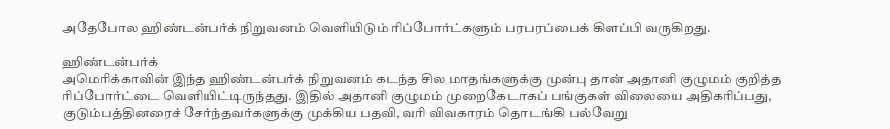அதேபோல ஹிண்டன்பர்க் நிறுவனம் வெளியிடும் ரிப்போர்ட்களும் பரபரப்பைக் கிளப்பி வருகிறது.

ஹிண்டன்பர்க்
அமெரிக்காவின் இந்த ஹிண்டன்பர்க் நிறுவனம் கடந்த சில மாதங்களுக்கு முன்பு தான் அதானி குழுமம் குறித்த ரிப்போர்ட்டை வெளியிட்டிருந்தது. இதில் அதானி குழுமம் முறைகேடாகப் பங்குகள் விலையை அதிகரிப்பது, குடும்பத்தினரைச் சேர்ந்தவர்களுக்கு முக்கிய பதவி, வரி விவகாரம் தொடங்கி பல்வேறு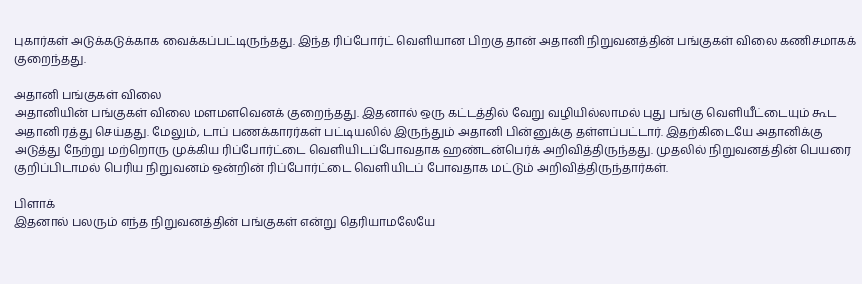புகார்கள் அடுக்கடுக்காக வைக்கப்பட்டிருந்தது. இந்த ரிப்போர்ட் வெளியான பிறகு தான் அதானி நிறுவனத்தின் பங்குகள் விலை கணிசமாகக் குறைந்தது.

அதானி பங்குகள் விலை
அதானியின் பங்குகள் விலை மளமளவெனக் குறைந்தது. இதனால் ஒரு கட்டத்தில் வேறு வழியில்லாமல் புது பங்கு வெளியீட்டையும் கூட அதானி ரத்து செய்தது. மேலும், டாப் பணக்காரர்கள் பட்டியலில் இருந்தும் அதானி பின்னுக்கு தள்ளப்பட்டார். இதற்கிடையே அதானிக்கு அடுத்து நேற்று மற்றொரு முக்கிய ரிப்போர்ட்டை வெளியிடப்போவதாக ஹண்டன்பெர்க் அறிவித்திருந்தது. முதலில் நிறுவனத்தின் பெயரை குறிப்பிடாமல் பெரிய நிறுவனம் ஒன்றின் ரிப்போர்ட்டை வெளியிடப் போவதாக மட்டும் அறிவித்திருந்தார்கள்.

பிளாக்
இதனால் பலரும் எந்த நிறுவனத்தின் பங்குகள் என்று தெரியாமலேயே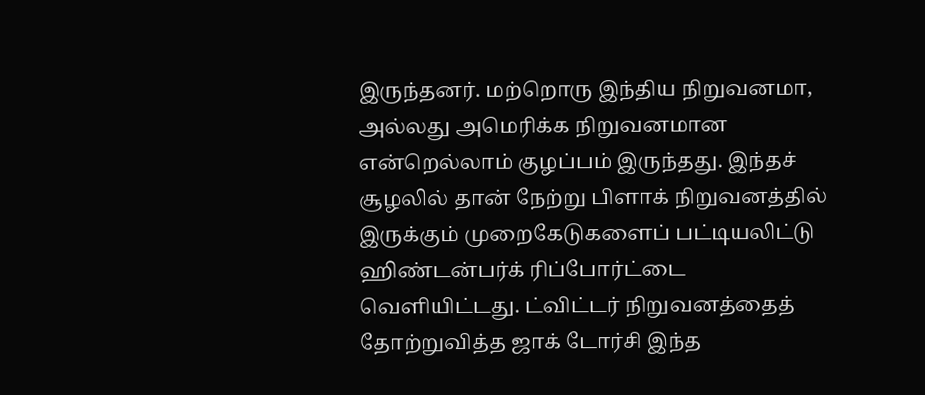இருந்தனர். மற்றொரு இந்திய நிறுவனமா, அல்லது அமெரிக்க நிறுவனமான என்றெல்லாம் குழப்பம் இருந்தது. இந்தச் சூழலில் தான் நேற்று பிளாக் நிறுவனத்தில் இருக்கும் முறைகேடுகளைப் பட்டியலிட்டு ஹிண்டன்பர்க் ரிப்போர்ட்டை வெளியிட்டது. ட்விட்டர் நிறுவனத்தைத் தோற்றுவித்த ஜாக் டோர்சி இந்த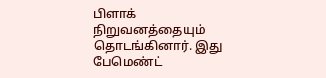பிளாக் நிறுவனத்தையும் தொடங்கினார். இது பேமெண்ட்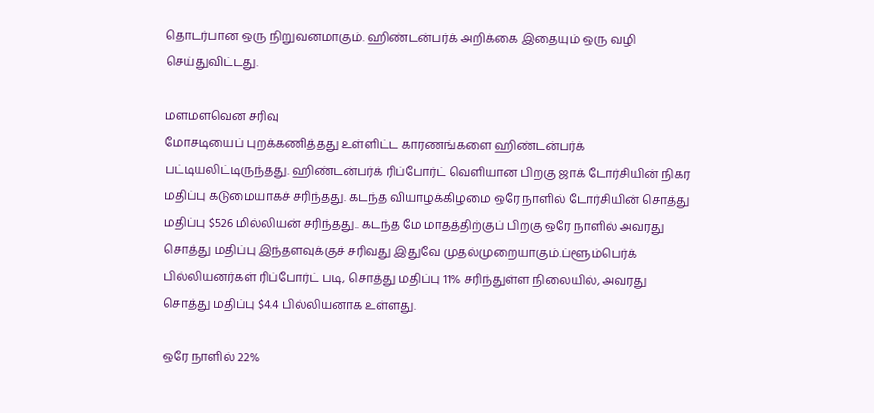தொடர்பான ஒரு நிறுவனமாகும். ஹிண்டன்பர்க் அறிக்கை இதையும் ஒரு வழி செய்துவிட்டது.

மளமளவென சரிவு
மோசடியைப் புறக்கணித்தது உள்ளிட்ட காரணங்களை ஹிண்டன்பர்க் பட்டியலிட்டிருந்தது. ஹிண்டன்பர்க் ரிப்போர்ட் வெளியான பிறகு ஜாக் டோர்சியின் நிகர மதிப்பு கடுமையாகச் சரிந்தது. கடந்த வியாழக்கிழமை ஒரே நாளில் டோர்சியின் சொத்து மதிப்பு $526 மில்லியன் சரிந்தது.. கடந்த மே மாதத்திற்குப் பிறகு ஒரே நாளில் அவரது சொத்து மதிப்பு இந்தளவுக்குச் சரிவது இதுவே முதல்முறையாகும்.ப்ளூம்பெர்க் பில்லியனர்கள் ரிப்போர்ட் படி, சொத்து மதிப்பு 11% சரிந்துள்ள நிலையில், அவரது சொத்து மதிப்பு $4.4 பில்லியனாக உள்ளது.

ஒரே நாளில் 22%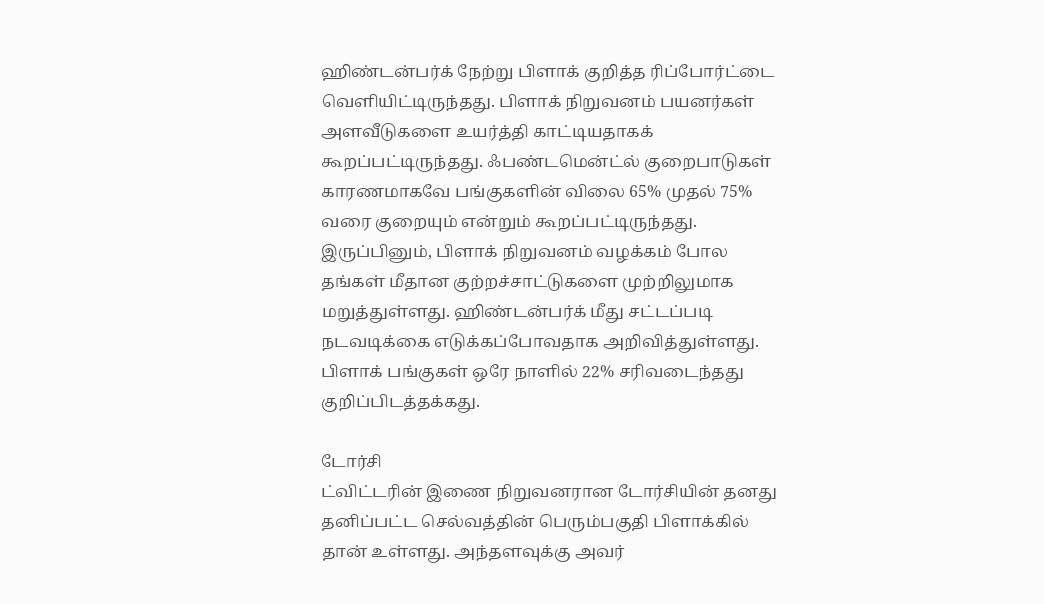ஹிண்டன்பர்க் நேற்று பிளாக் குறித்த ரிப்போர்ட்டை வெளியிட்டிருந்தது. பிளாக் நிறுவனம் பயனர்கள் அளவீடுகளை உயர்த்தி காட்டியதாகக் கூறப்பட்டிருந்தது. ஃபண்டமென்ட்ல் குறைபாடுகள் காரணமாகவே பங்குகளின் விலை 65% முதல் 75% வரை குறையும் என்றும் கூறப்பட்டிருந்தது. இருப்பினும், பிளாக் நிறுவனம் வழக்கம் போல தங்கள் மீதான குற்றச்சாட்டுகளை முற்றிலுமாக மறுத்துள்ளது. ஹிண்டன்பர்க் மீது சட்டப்படி நடவடிக்கை எடுக்கப்போவதாக அறிவித்துள்ளது. பிளாக் பங்குகள் ஒரே நாளில் 22% சரிவடைந்தது குறிப்பிடத்தக்கது.

டோர்சி
ட்விட்டரின் இணை நிறுவனரான டோர்சியின் தனது தனிப்பட்ட செல்வத்தின் பெரும்பகுதி பிளாக்கில் தான் உள்ளது. அந்தளவுக்கு அவர்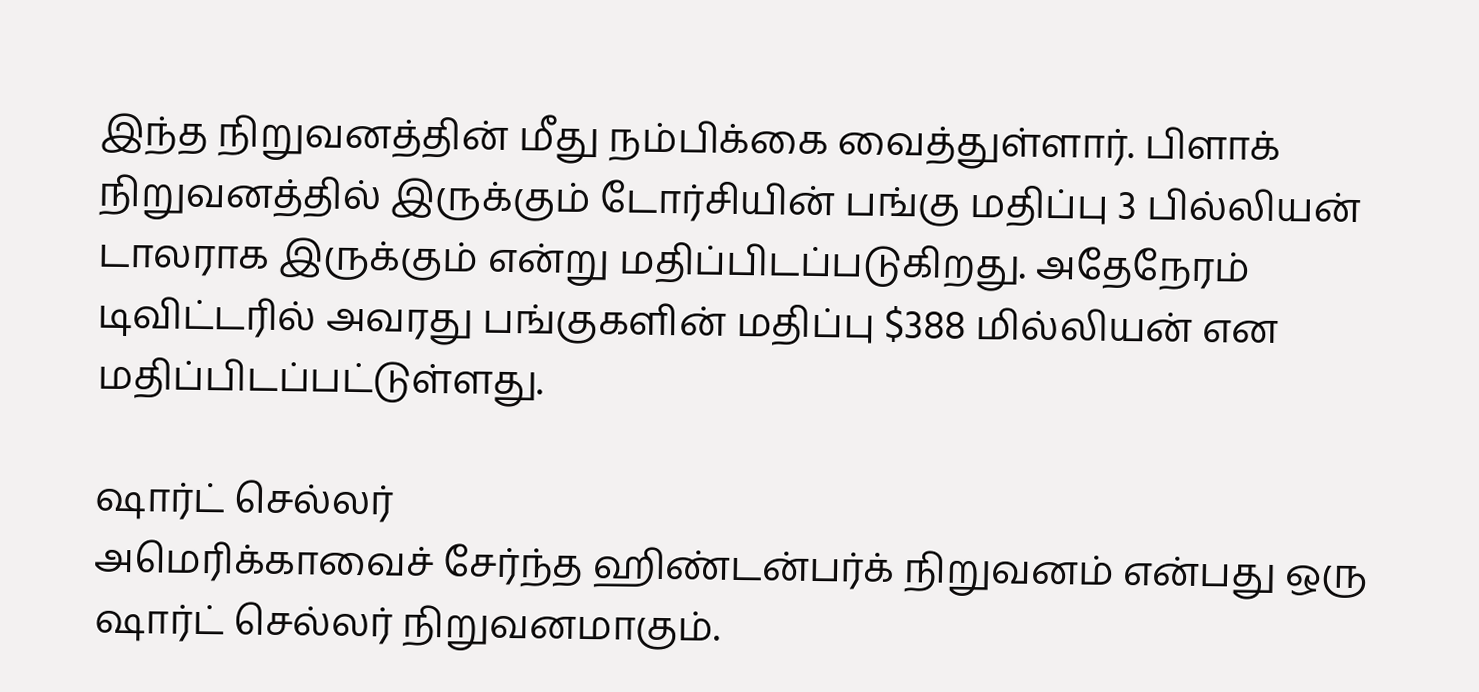இந்த நிறுவனத்தின் மீது நம்பிக்கை வைத்துள்ளார். பிளாக் நிறுவனத்தில் இருக்கும் டோர்சியின் பங்கு மதிப்பு 3 பில்லியன் டாலராக இருக்கும் என்று மதிப்பிடப்படுகிறது. அதேநேரம் டிவிட்டரில் அவரது பங்குகளின் மதிப்பு $388 மில்லியன் என மதிப்பிடப்பட்டுள்ளது.

ஷார்ட் செல்லர்
அமெரிக்காவைச் சேர்ந்த ஹிண்டன்பர்க் நிறுவனம் என்பது ஒரு ஷார்ட் செல்லர் நிறுவனமாகும்.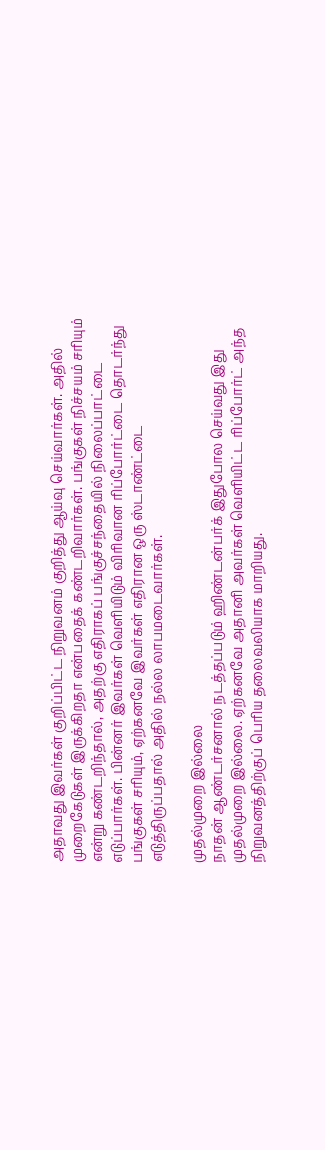அதாவது இவர்கள் குறிப்பிட்ட நிறுவனம் குறித்து ஆய்வு செய்வார்கள். அதில் முறைகேடுகள் இருக்கிறதா என்பதைக் கண்டறிவார்கள். பங்குகள் நிச்சயம் சரியும் என்று கண்டறிந்தால், அதற்கு எதிராகப் பங்குச்சந்தையில் நிலைப்பாட்டை எடுப்பார்கள். பின்னர் இவர்கள் வெளியிடும் விரிவான ரிப்போர்ட்டை தொடர்ந்து பங்குகள் சரியும், ஏற்கனவே இவர்கள் எதிரான ஒரு ஸ்டாண்ட்டை எடுத்திருப்பதால் அதில் நல்ல லாபமடைவார்கள்.

முதல்முறை இல்லை
நாதன் ஆண்டர்சனால் நடத்தப்படும் ஹிண்டன்பர்க் இதுபோல செய்வது இது முதல்முறை இல்லை. ஏற்கனவே அதானி அவர்கள் வெளியிட்ட ரிப்போர்ட் அந்த நிறுவனத்திற்குப் பெரிய தலைவலியாக மாறியது.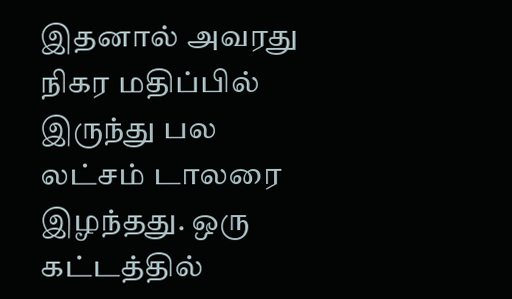இதனால் அவரது நிகர மதிப்பில் இருந்து பல லட்சம் டாலரை இழந்தது. ஒரு கட்டத்தில்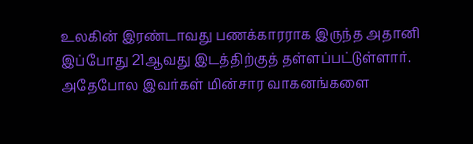உலகின் இரண்டாவது பணக்காரராக இருந்த அதானி இப்போது 21ஆவது இடத்திற்குத் தள்ளப்பட்டுள்ளார். அதேபோல இவர்கள் மின்சார வாகனங்களை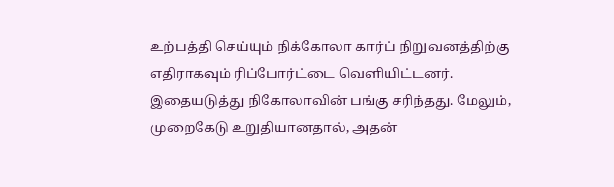உற்பத்தி செய்யும் நிக்கோலா கார்ப் நிறுவனத்திற்கு எதிராகவும் ரிப்போர்ட்டை வெளியிட்டனர். இதையடுத்து நிகோலாவின் பங்கு சரிந்தது. மேலும், முறைகேடு உறுதியானதால், அதன்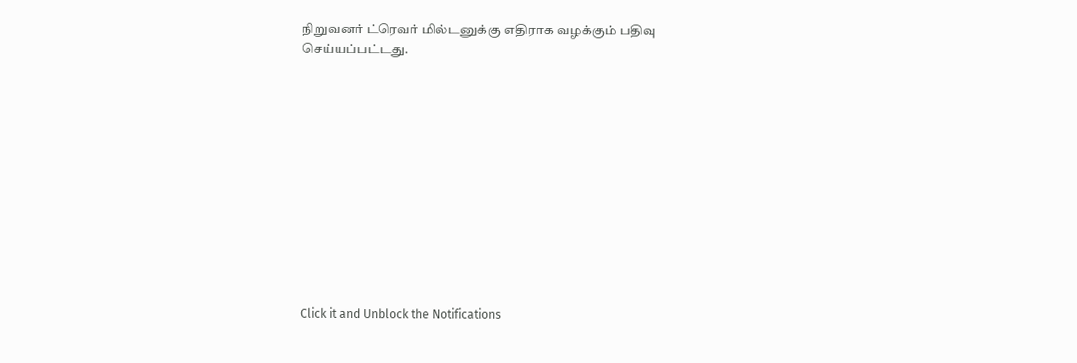நிறுவனர் ட்ரெவர் மில்டனுக்கு எதிராக வழக்கும் பதிவு செய்யப்பட்டது.












Click it and Unblock the Notifications